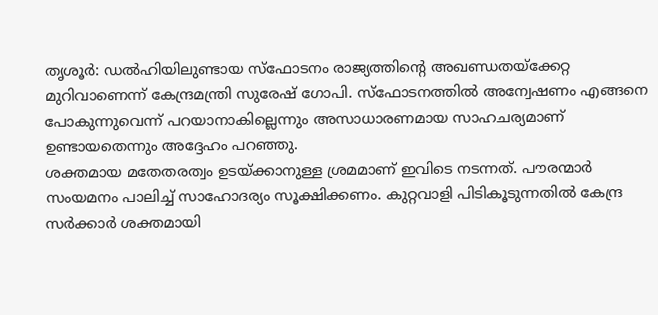തൃശൂർ: ഡൽഹിയിലുണ്ടായ സ്ഫോടനം രാജ്യത്തിന്റെ അഖണ്ഡതയ്ക്കേറ്റ മുറിവാണെന്ന് കേന്ദ്രമന്ത്രി സുരേഷ് ഗോപി. സ്ഫോടനത്തിൽ അന്വേഷണം എങ്ങനെ പോകുന്നുവെന്ന് പറയാനാകില്ലെന്നും അസാധാരണമായ സാഹചര്യമാണ് ഉണ്ടായതെന്നും അദ്ദേഹം പറഞ്ഞു.
ശക്തമായ മതേതരത്വം ഉടയ്ക്കാനുള്ള ശ്രമമാണ് ഇവിടെ നടന്നത്. പൗരന്മാർ സംയമനം പാലിച്ച് സാഹോദര്യം സൂക്ഷിക്കണം. കുറ്റവാളി പിടികൂടുന്നതിൽ കേന്ദ്ര സർക്കാർ ശക്തമായി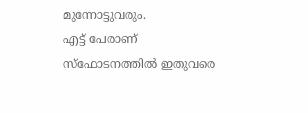മുന്നോട്ടുവരും.
എട്ട് പേരാണ് സ്ഫോടനത്തിൽ ഇതുവരെ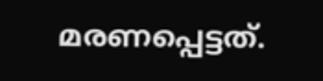മരണപ്പെട്ടത്.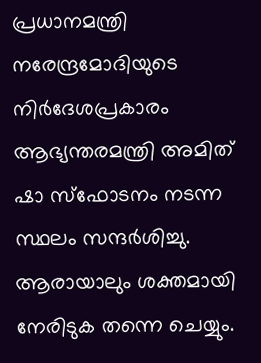പ്രധാനമന്ത്രി നരേന്ദ്രമോദിയുടെ നിർദേശപ്രകാരം ആഭ്യന്തരമന്ത്രി അമിത് ഷാ സ്ഫോടനം നടന്ന സ്ഥലം സന്ദർശിച്ചു. ആരായാലും ശക്തമായി നേരിടുക തന്നെ ചെയ്യും.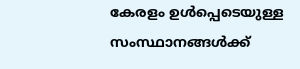കേരളം ഉൾപ്പെടെയുള്ള സംസ്ഥാനങ്ങൾക്ക്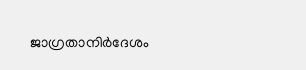ജാഗ്രതാനിർദേശം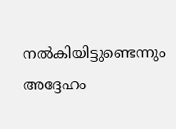നൽകിയിട്ടുണ്ടെന്നും അദ്ദേഹം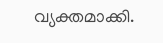വ്യക്തമാക്കി.